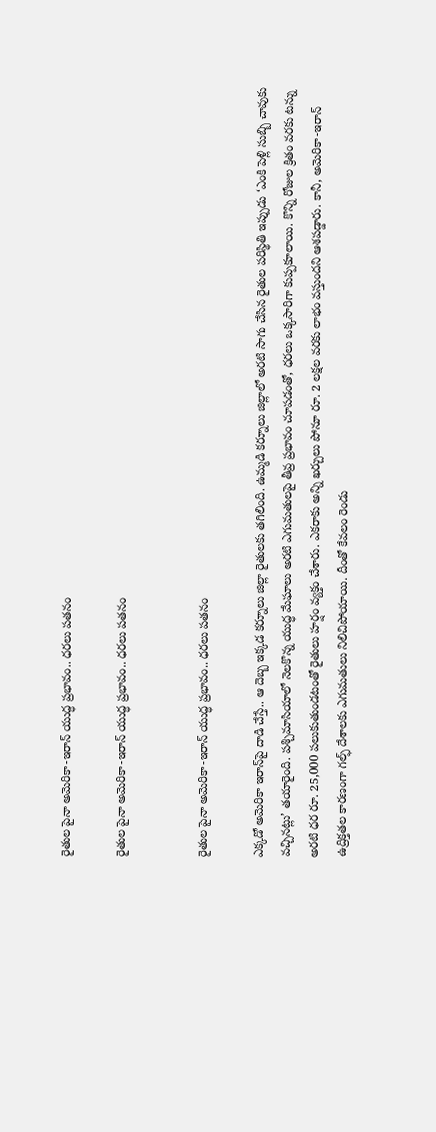రైతుల పైనా అమెరికా-ఇరాన్ యుద్ధ ప్రభావం.. ధరలు పతనం

రైతుల పైనా అమెరికా-ఇరాన్ యుద్ధ ప్రభావం.. ధరలు పతనం


రైతుల పైనా అమెరికా-ఇరాన్ యుద్ధ ప్రభావం.. ధరలు పతనం

ఎక్కడో అమెరికా ఇరాన్‌పై దాడి చేస్తే.. ఆ దెబ్బ ఇక్కడ కర్నూలు జిల్లా రైతులకు తగిలింది. ఉమ్మడి కర్నూలు జిల్లాలో అరటి సాగు చేసిన రైతుల పరిస్థితి ఇప్పుడు ‘ఎంకి పెళ్లి సుబ్బి చావుకు వచ్చినట్లు’ తయారైంది. పశ్చిమాసియాలో నెలకొన్న యుద్ధ మేఘాలు అరటి ఎగుమతులపై తీవ్ర ప్రభావం చూపడంతో, ధరలు ఒక్కసారిగా కుప్పకూలాయి. కొన్ని రోజుల క్రితం వరకు టన్ను అరటి ధర రూ. 25,000 పలుకుతుండటంతో రైతులు హర్షం వ్యక్తం చేశారు. ఎకరాకు అన్ని ఖర్చులు పోనూ రూ. 2 లక్షల వరకు లాభం వస్తుందని ఆశపడ్డారు. కానీ, అమెరికా-ఇరాన్ ఉద్రిక్తతల కారణంగా గల్ఫ్ దేశాలకు ఎగుమతులు నిలిచిపోయాయి. దీంతో కేవలం రెండు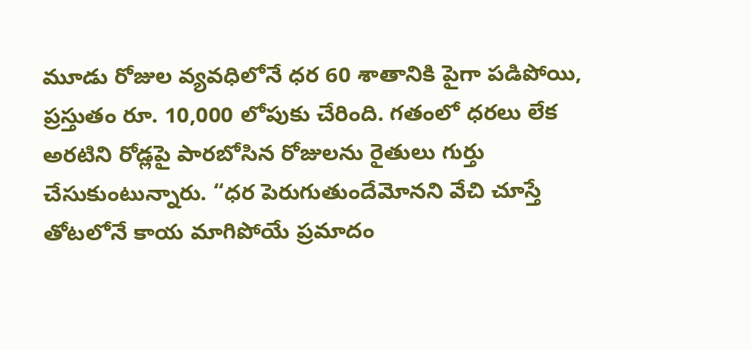మూడు రోజుల వ్యవధిలోనే ధర 60 శాతానికి పైగా పడిపోయి, ప్రస్తుతం రూ. 10,000 లోపుకు చేరింది. గతంలో ధరలు లేక అరటిని రోడ్లపై పారబోసిన రోజులను రైతులు గుర్తు చేసుకుంటున్నారు. “ధర పెరుగుతుందేమోనని వేచి చూస్తే తోటలోనే కాయ మాగిపోయే ప్రమాదం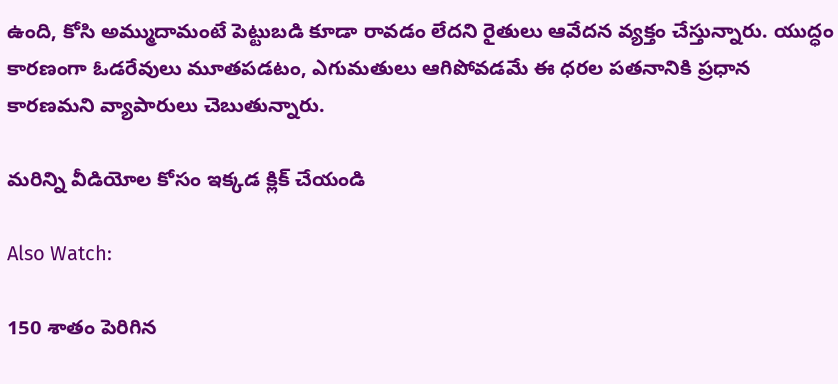ఉంది, కోసి అమ్ముదామంటే పెట్టుబడి కూడా రావడం లేదని రైతులు ఆవేదన వ్యక్తం చేస్తున్నారు. యుద్ధం కారణంగా ఓడరేవులు మూతపడటం, ఎగుమతులు ఆగిపోవడమే ఈ ధరల పతనానికి ప్రధాన కారణమని వ్యాపారులు చెబుతున్నారు.

మరిన్ని వీడియోల కోసం ఇక్కడ క్లిక్ చేయండి

Also Watch:

150 శాతం పెరిగిన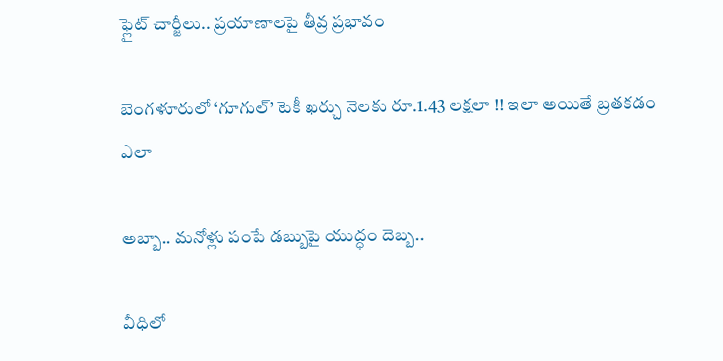ఫ్లైట్‌ చార్జీలు.. ప్రయాణాలపై తీవ్ర ప్రభావం

బెంగళూరులో ‘గూగుల్’ టెకీ ఖర్చు నెలకు రూ.1.43 లక్షలా !! ఇలా అయితే బ్రతకడం ఎలా

అబ్బా.. మనోళ్లు పంపే డబ్బుపై యుద్ధం దెబ్బ..

వీధిలో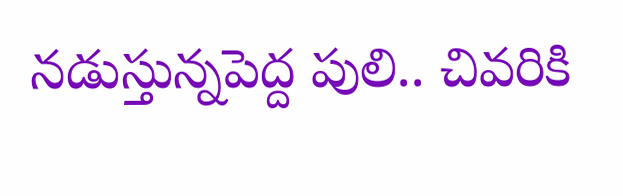నడుస్తున్నపెద్ద పులి.. చివరికి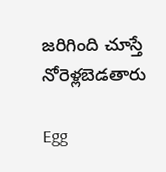జరిగింది చూస్తే నోరెళ్లబెడతారు

Egg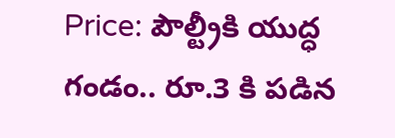Price: పౌల్ట్రీకి యుద్ధ గండం.. రూ.3 కి పడిన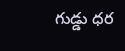గుడ్డు ధర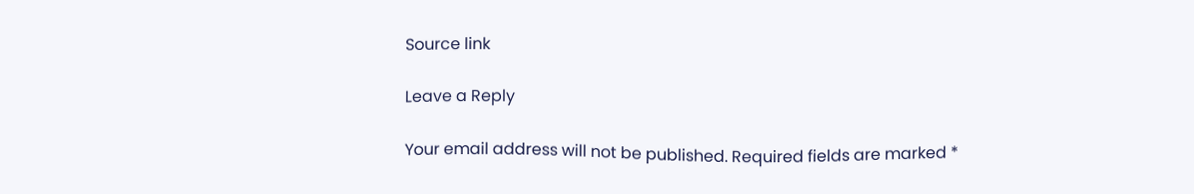Source link

Leave a Reply

Your email address will not be published. Required fields are marked *